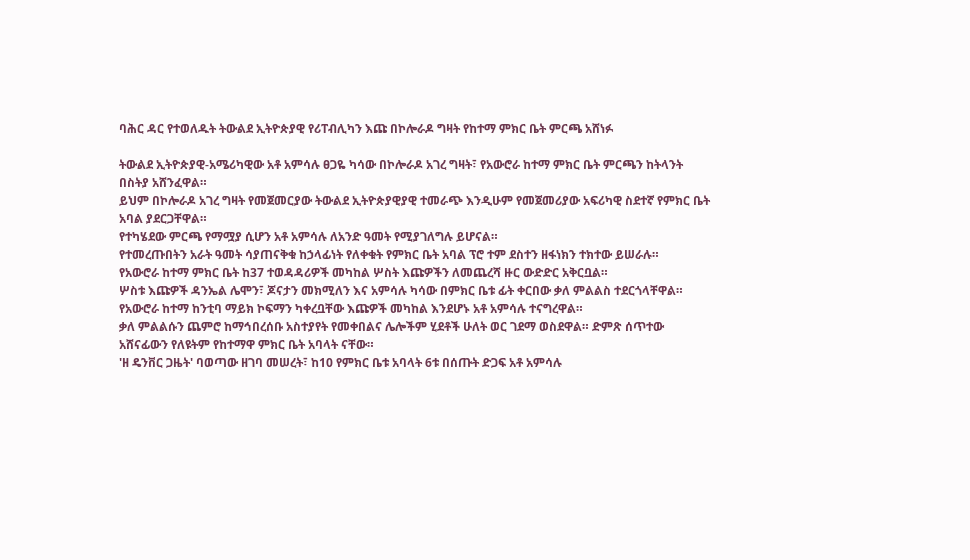ባሕር ዳር የተወለዱት ትውልደ ኢትዮጵያዊ የሪፐብሊካን እጩ በኮሎራዶ ግዛት የከተማ ምክር ቤት ምርጫ አሸነፉ

ትውልደ ኢትዮጵያዊ-አሜሪካዊው አቶ አምሳሉ ፀጋዬ ካሳው በኮሎራዶ አገረ ግዛት፣ የአውሮራ ከተማ ምክር ቤት ምርጫን ከትላንት በስትያ አሸንፈዋል።
ይህም በኮሎራዶ አገረ ግዛት የመጀመርያው ትውልደ ኢትዮጵያዊያዊ ተመራጭ እንዲሁም የመጀመሪያው አፍሪካዊ ስደተኛ የምክር ቤት አባል ያደርጋቸዋል።
የተካሄደው ምርጫ የማሟያ ሲሆን አቶ አምሳሉ ለአንድ ዓመት የሚያገለግሉ ይሆናል።
የተመረጡበትን አራት ዓመት ሳያጠናቅቁ ከኃላፊነት የለቀቁት የምክር ቤት አባል ፕሮ ተም ደስተን ዘፋነክን ተክተው ይሠራሉ።
የአውሮራ ከተማ ምክር ቤት ከ37 ተወዳዳሪዎች መካከል ሦስት እጩዎችን ለመጨረሻ ዙር ውድድር አቅርቧል።
ሦስቱ እጩዎች ዳንኤል ሌሞን፣ ጆናታን መክሚለን እና አምሳሉ ካሳው በምክር ቤቱ ፊት ቀርበው ቃለ ምልልስ ተደርጎላቸዋል።
የአውሮራ ከተማ ከንቲባ ማይክ ኮፍማን ካቀረቧቸው እጩዎች መካከል እንደሆኑ አቶ አምሳሉ ተናግረዋል።
ቃለ ምልልሱን ጨምሮ ከማኅበረሰቡ አስተያየት የመቀበልና ሌሎችም ሂደቶች ሁለት ወር ገደማ ወስደዋል። ድምጽ ሰጥተው አሸናፊውን የለዩትም የከተማዋ ምክር ቤት አባላት ናቸው።
'ዘ ዴንቨር ጋዜት' ባወጣው ዘገባ መሠረት፣ ከ10 የምክር ቤቱ አባላት 6ቱ በሰጡት ድጋፍ አቶ አምሳሉ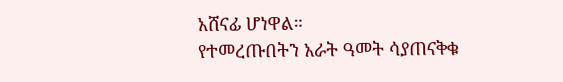አሸናፊ ሆነዋል።
የተመረጡበትን አራት ዓመት ሳያጠናቅቁ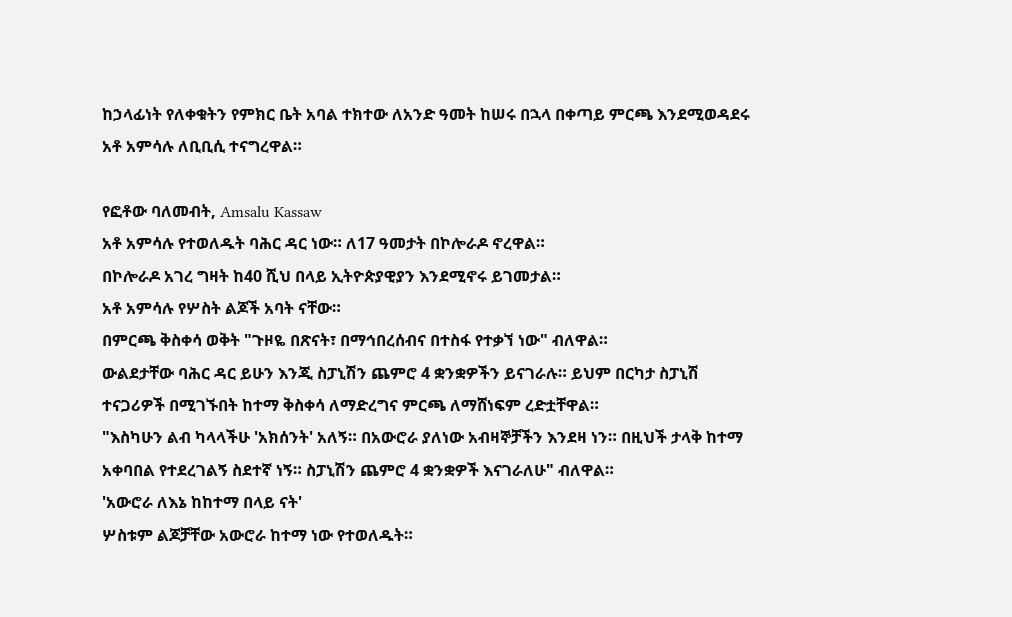ከኃላፊነት የለቀቁትን የምክር ቤት አባል ተክተው ለአንድ ዓመት ከሠሩ በኋላ በቀጣይ ምርጫ እንደሚወዳደሩ አቶ አምሳሉ ለቢቢሲ ተናግረዋል።

የፎቶው ባለመብት, Amsalu Kassaw
አቶ አምሳሉ የተወለዱት ባሕር ዳር ነው። ለ17 ዓመታት በኮሎራዶ ኖረዋል።
በኮሎራዶ አገረ ግዛት ከ40 ሺህ በላይ ኢትዮጵያዊያን እንደሚኖሩ ይገመታል።
አቶ አምሳሉ የሦስት ልጆች አባት ናቸው።
በምርጫ ቅስቀሳ ወቅት "ጉዞዬ በጽናት፣ በማኅበረሰብና በተስፋ የተቃኘ ነው" ብለዋል።
ውልደታቸው ባሕር ዳር ይሁን እንጂ ስፓኒሽን ጨምሮ 4 ቋንቋዎችን ይናገራሉ። ይህም በርካታ ስፓኒሽ ተናጋሪዎች በሚገኙበት ከተማ ቅስቀሳ ለማድረግና ምርጫ ለማሸነፍም ረድቷቸዋል።
"እስካሁን ልብ ካላላችሁ 'አክሰንት' አለኝ። በአውሮራ ያለነው አብዛኞቻችን እንደዛ ነን። በዚህች ታላቅ ከተማ አቀባበል የተደረገልኝ ስደተኛ ነኝ። ስፓኒሽን ጨምሮ 4 ቋንቋዎች እናገራለሁ" ብለዋል።
'አውሮራ ለእኔ ከከተማ በላይ ናት'
ሦስቱም ልጆቻቸው አውሮራ ከተማ ነው የተወለዱት።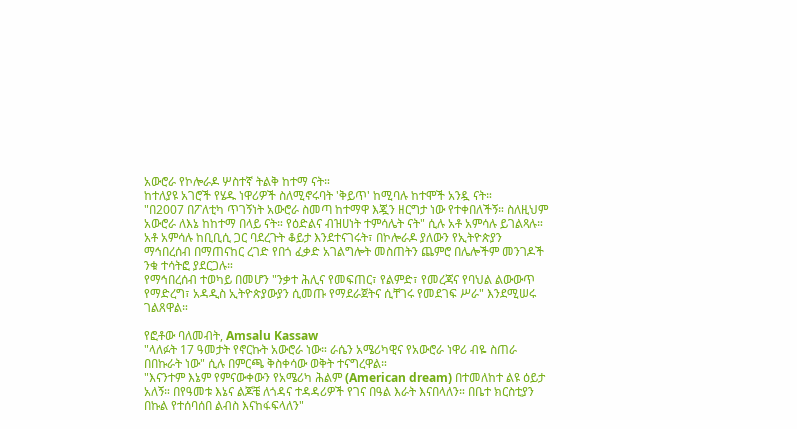አውሮራ የኮሎራዶ ሦስተኛ ትልቅ ከተማ ናት።
ከተለያዩ አገሮች የሄዱ ነዋሪዎች ስለሚኖሩባት 'ቅይጥ' ከሚባሉ ከተሞች አንዷ ናት።
"በ2007 በፖለቲካ ጥገኝነት አውሮራ ስመጣ ከተማዋ እጇን ዘርግታ ነው የተቀበለችኝ። ስለዚህም አውሮራ ለእኔ ከከተማ በላይ ናት። የዕድልና ብዝሀነት ተምሳሌት ናት" ሲሉ አቶ አምሳሉ ይገልጻሉ።
አቶ አምሳሉ ከቢቢሲ ጋር ባደረጉት ቆይታ እንደተናገሩት፣ በኮሎራዶ ያለውን የኢትዮጵያን ማኅበረሰብ በማጠናከር ረገድ የበጎ ፈቃድ አገልግሎት መስጠትን ጨምሮ በሌሎችም መንገዶች ንቁ ተሳትፎ ያደርጋሉ።
የማኅበረሰብ ተወካይ በመሆን "ንቃተ ሕሊና የመፍጠር፣ የልምድ፣ የመረጃና የባህል ልውውጥ የማድረግ፣ አዳዲስ ኢትዮጵያውያን ሲመጡ የማደራጀትና ሲቸገሩ የመደገፍ ሥራ" እንደሚሠሩ ገልጸዋል።

የፎቶው ባለመብት, Amsalu Kassaw
"ላለፉት 17 ዓመታት የኖርኩት አውሮራ ነው። ራሴን አሜሪካዊና የአውሮራ ነዋሪ ብዬ ስጠራ በበኩራት ነው" ሲሉ በምርጫ ቅስቀሳው ወቅት ተናግረዋል።
"እናንተም እኔም የምናውቀውን የአሜሪካ ሕልም (American dream) በተመለከተ ልዩ ዕይታ አለኝ። በየዓመቱ እኔና ልጆቼ ለጎዳና ተዳዳሪዎች የገና በዓል እራት እናበላለን። በቤተ ክርስቲያን በኩል የተሰባሰበ ልብስ እናከፋፍላለን"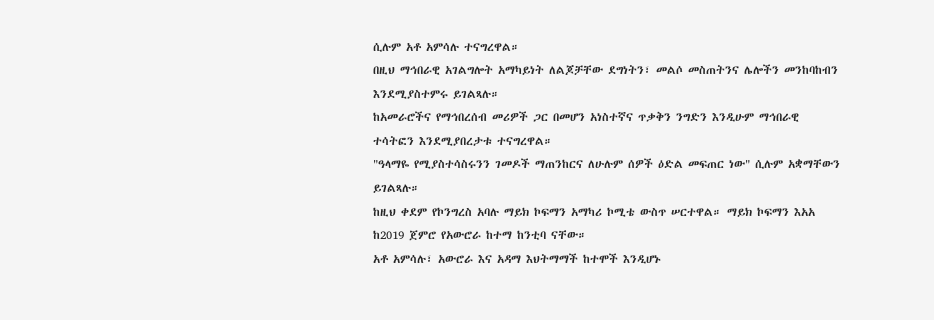ሲሉም አቶ አምሳሉ ተናግረዋል።
በዚህ ማኅበራዊ አገልግሎት አማካይነት ለልጆቻቸው ደግነትን፣ መልሶ መስጠትንና ሌሎችን መንከባከብን እንደሚያስተምሩ ይገልጻሉ።
ከአመራሮችና የማኅበረሰብ መሪዎች ጋር በመሆን አነስተኛና ጥቃቅን ንግድን እንዲሁም ማኅበራዊ ተሳትፎን እንደሚያበረታቱ ተናግረዋል።
"ዓላማዬ የሚያስተሳስሩንን ገመዶች ማጠንከርና ለሁሉም ሰዎች ዕድል መፍጠር ነው" ሲሉም አቋማቸውን ይገልጻሉ።
ከዚህ ቀደም የኮንግረስ አባሉ ማይክ ኮፍማን አማካሪ ኮሚቴ ውስጥ ሠርተዋል። ማይክ ኮፍማን እአአ ከ2019 ጀምሮ የአውሮራ ከተማ ከንቲባ ናቸው።
አቶ አምሳሉ፣ አውሮራ እና አዳማ እህትማማች ከተሞች እንዲሆኑ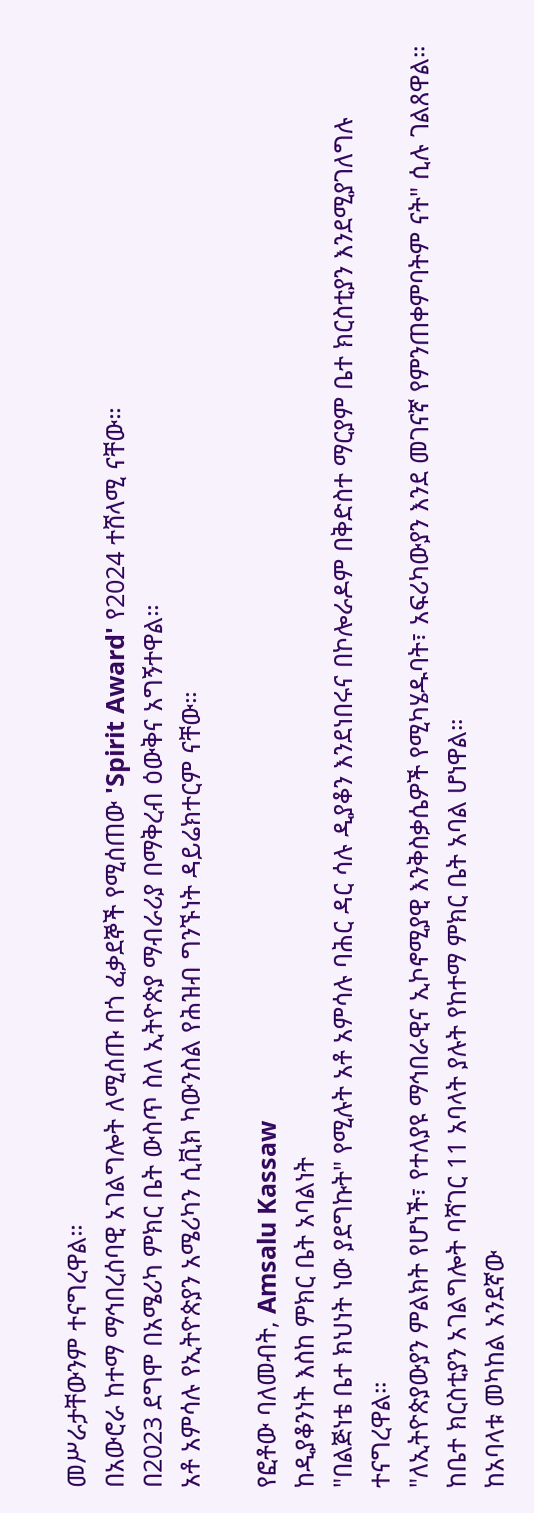መሥራታቸውንም ተናግረዋል።
በአውሮራ ከተማ ማኅበረሰባዊ አገልግሎት ለሚሰጡ በጎ ፈቃደኞች የሚሰጠው 'Spirit Award' የ2024 ተሸላሚ ናቸው።
በ2023 ደግሞ በአሜሪካ ምክር ቤት ውስጥ ስለ ኢትዮጵያ ማብራሪያ በማቅረብ ዕውቅና አግኝተዋል።
አቶ አምሳሉ የኢትዮጵያን አሜሪካን ሲቪክ ካውንስል የሕዝብ ግንኙነት ዳይሬክተርም ናቸው።

የፎቶው ባለመብት, Amsalu Kassaw
ከዲያቆንነት እስከ ምክር ቤት አባልነት
"በልጅነቴ ቤተ ክህነት ነው ያደግኩት" የሚሉት አቶ አምሳሉ ባሕር ዳር ሳሉ ዲያቆን እንደነበሩና በኮሎራዶም በቅድስተ ማርያም ቤተ ክርስቲያን እንደሚያገለግሉ ተናግረዋል።
"ለኢትዮጵያውያን ምልክት የሆነች፣ የተለያዩ ማኅበራዊና ኢኮኖሚያዊ እንቅስቃሴዎች የሚካሄዱባት፣ አፍሪካውያን እንደ መገናኛ የምንጠቀምባትም ናት" ሲሉ ገልጸዋል።
ከቤተ ክርስቲያን አገልግሎት ባሻገር 11 አባላት ያሉት የከተማ ምክር ቤት አባል ሆነዋል።
ከአባላቱ መካከል አንደኛው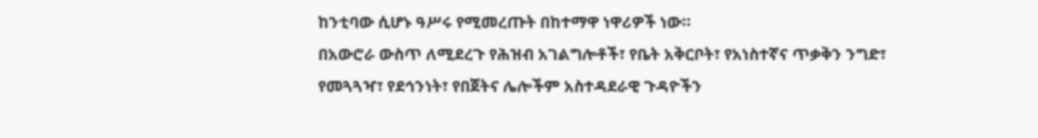ከንቲባው ሲሆኑ ዓሥሩ የሚመረጡት በከተማዋ ነዋሪዎች ነው።
በአውሮራ ውስጥ ለሚደረጉ የሕዝብ አገልግሎቶች፣ የቤት አቅርቦት፣ የአነስተኛና ጥቃቅን ንግድ፣ የመጓጓዣ፣ የደኅንነት፣ የበጀትና ሌሎችም አስተዳደራዊ ጉዳዮችን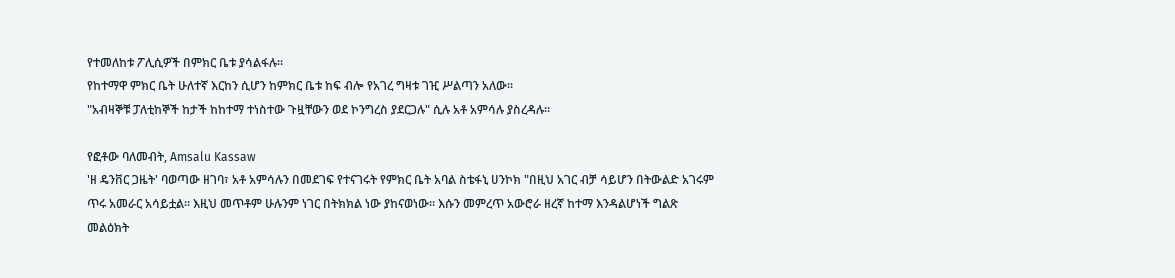የተመለከቱ ፖሊሲዎች በምክር ቤቱ ያሳልፋሉ።
የከተማዋ ምክር ቤት ሁለተኛ እርከን ሲሆን ከምክር ቤቱ ከፍ ብሎ የአገረ ግዛቱ ገዢ ሥልጣን አለው።
"አብዛኞቹ ፓለቲከኞች ከታች ከከተማ ተነስተው ጉዟቸውን ወደ ኮንግረስ ያደርጋሉ" ሲሉ አቶ አምሳሉ ያስረዳሉ።

የፎቶው ባለመብት, Amsalu Kassaw
'ዘ ዴንቨር ጋዜት' ባወጣው ዘገባ፣ አቶ አምሳሉን በመደገፍ የተናገሩት የምክር ቤት አባል ስቴፋኒ ሀንኮክ "በዚህ አገር ብቻ ሳይሆን በትውልድ አገሩም ጥሩ አመራር አሳይቷል። እዚህ መጥቶም ሁሉንም ነገር በትክክል ነው ያከናወነው። እሱን መምረጥ አውሮራ ዘረኛ ከተማ እንዳልሆነች ግልጽ መልዕክት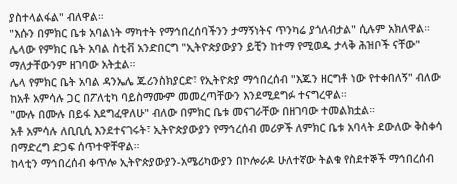ያስተላልፋል" ብለዋል።
"እሱን በምክር ቤቱ አባልነት ማካተት የማኅበረሰባችንን ታማኝነትና ጥንካሬ ያጎለብታል" ሲሉም አክለዋል።
ሌላው የምክር ቤት አባል ስቲቭ አንድበርግ "ኢትዮጵያውያን ይቺን ከተማ የሚወዱ ታላቅ ሕዝቦች ናቸው" ማለታቸውንም ዘገባው አትቷል።
ሌላ የምክር ቤት አባል ዳንኤሌ ጁሪንስክያርድ፣ የኢትዮጵያ ማኅበረሰብ "እጁን ዘርግቶ ነው የተቀበለኝ" ብለው ከአቶ አምሳሉ ጋር በፖለቲካ ባይስማሙም መመረጣቸውን እንደሚደግፉ ተናግረዋል።
"ሙሉ በሙሉ በይፋ እደግፈዋለሁ" ብለው በምክር ቤቱ መናገራቸው በዘገባው ተመልክቷል።
አቶ አምሳሉ ለቢቢሲ እንደተናገሩት፣ ኢትዮጵያውያን የማኅረሰብ መሪዎች ለምክር ቤቱ አባላት ደውለው ቅስቀሳ በማድረግ ድጋፍ ሰጥተዋቸዋል።
ከላቲን ማኅበረሰብ ቀጥሎ ኢትዮጵያውያን-አሜሪካውያን በኮሎራዶ ሁለተኛው ትልቁ የስደተኞች ማኅበረሰብ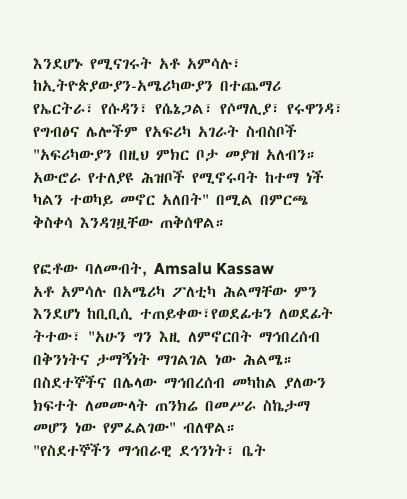እንደሆኑ የሚናገሩት አቶ አምሳሉ፣ ከኢትዮጵያውያን-አሜሪካውያን በተጨማሪ የኤርትራ፣ የሱዳን፣ የሴኔጋል፣ የሶማሊያ፣ የሩዋንዳ፣ የግብፅና ሌሎችም የአፍሪካ አገራት ስብስቦች "አፍሪካውያን በዚህ ምክር ቦታ መያዝ አለብን። አውሮራ የተለያዩ ሕዝቦች የሚኖሩባት ከተማ ነች ካልን ተወካይ መኖር አለበት" በሚል በምርጫ ቅስቀሳ እንዳገዟቸው ጠቅሰዋል።

የፎቶው ባለመብት, Amsalu Kassaw
አቶ አምሳሉ በአሜሪካ ፖለቲካ ሕልማቸው ምን እንደሆነ ከቢቢሲ ተጠይቀው፣የወደፊቱን ለወደፊት ትተው፣ "አሁን ግን እዚ ለምኖርበት ማኅበረሰብ በቅንነትና ታማኝነት ማገልገል ነው ሕልሜ። በስደተኞችና በሌላው ማኅበረሰብ መካከል ያለውን ክፍተት ለመሙላት ጠንክሬ በመሥራ ስኬታማ መሆን ነው የምፈልገው" ብለዋል።
"የስደተኞችን ማኅበራዊ ደኅንነት፣ ቤት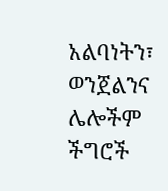አልባነትን፣ ወንጀልንና ሌሎችም ችግሮች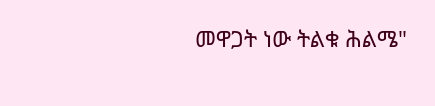መዋጋት ነው ትልቁ ሕልሜ"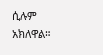ሲሉም አክለዋል።